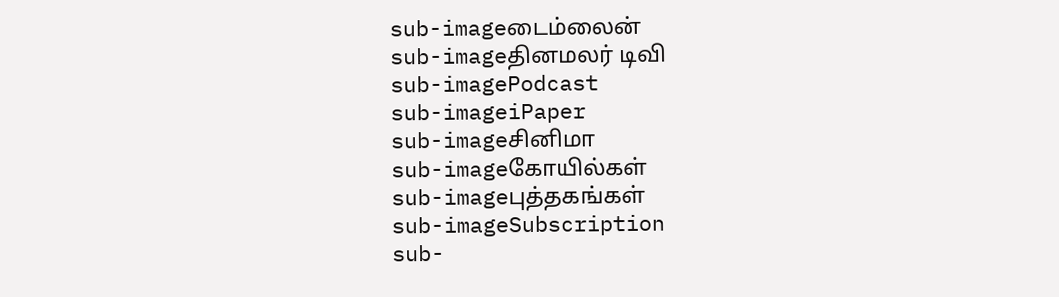sub-imageடைம்லைன்
sub-imageதினமலர் டிவி
sub-imagePodcast
sub-imageiPaper
sub-imageசினிமா
sub-imageகோயில்கள்
sub-imageபுத்தகங்கள்
sub-imageSubscription
sub-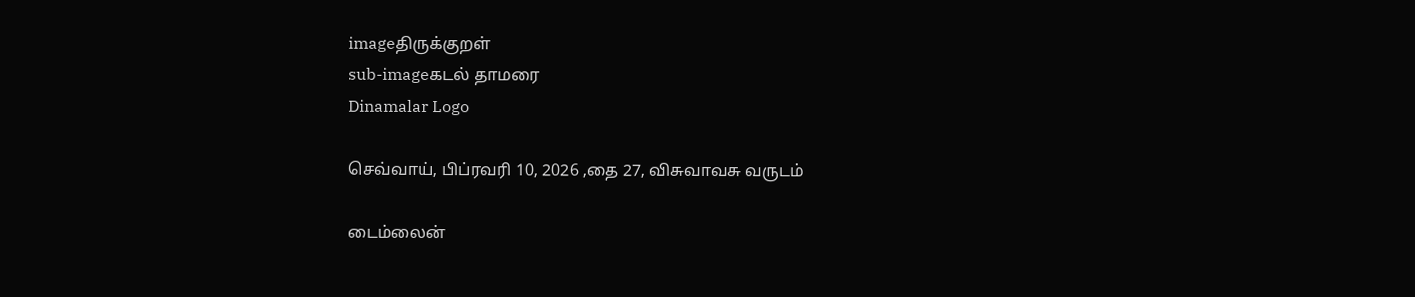imageதிருக்குறள்
sub-imageகடல் தாமரை
Dinamalar Logo

செவ்வாய், பிப்ரவரி 10, 2026 ,தை 27, விசுவாவசு வருடம்

டைம்லைன்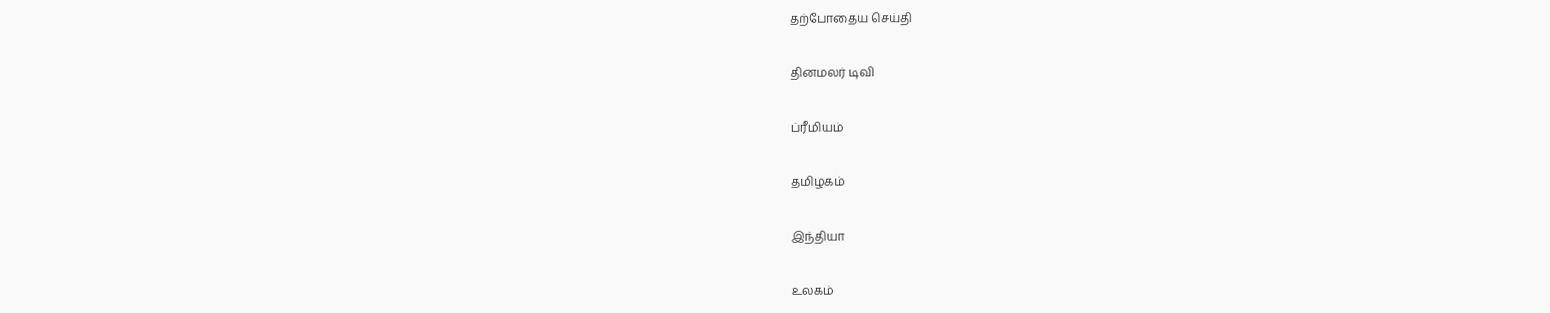தற்போதைய செய்தி


தினமலர் டிவி


ப்ரீமியம்


தமிழகம்


இந்தியா


உலகம்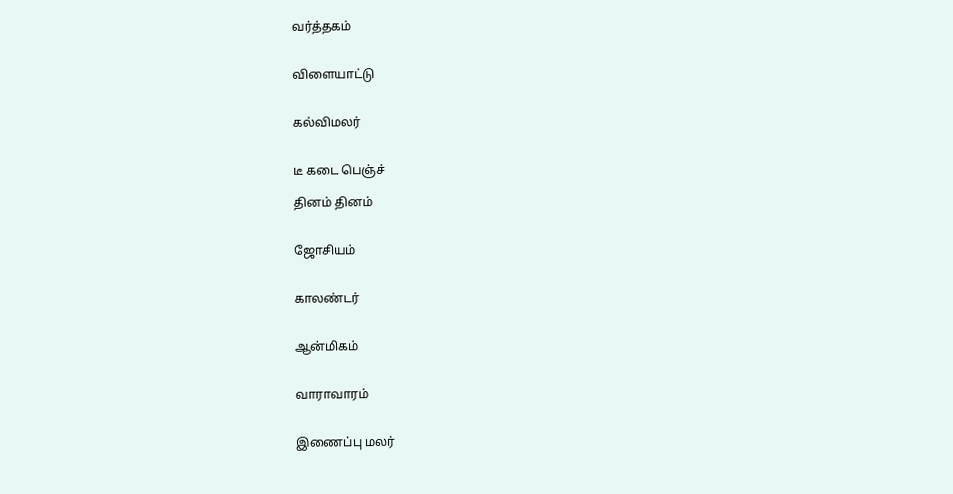வர்த்தகம்


விளையாட்டு


கல்விமலர்


டீ கடை பெஞ்ச்

தினம் தினம்


ஜோசியம்


காலண்டர்


ஆன்மிகம்


வாராவாரம்


இணைப்பு மலர்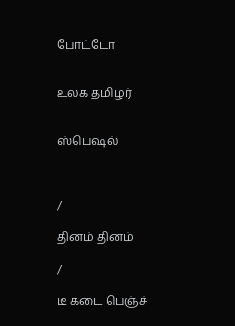போட்டோ


உலக தமிழர்


ஸ்பெஷல்



/

தினம் தினம்

/

டீ கடை பெஞ்ச்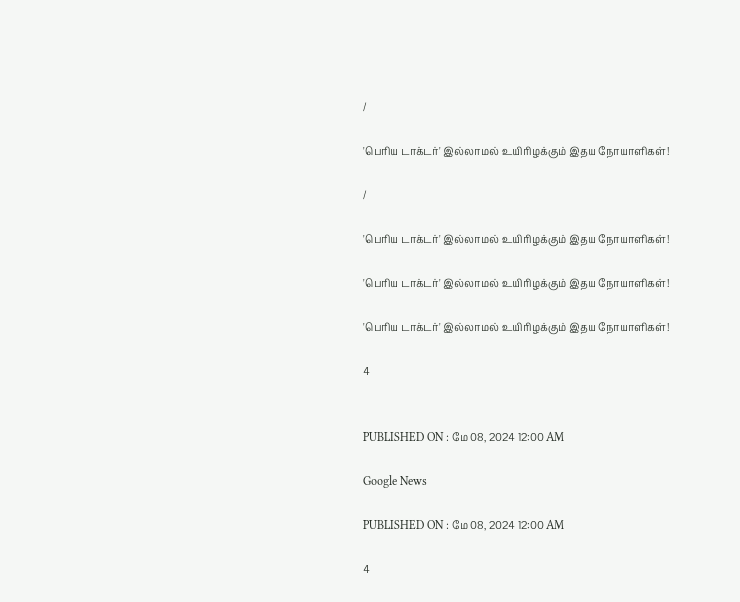/

'பெரிய டாக்டர்' இல்லாமல் உயிரிழக்கும் இதய நோயாளிகள்!

/

'பெரிய டாக்டர்' இல்லாமல் உயிரிழக்கும் இதய நோயாளிகள்!

'பெரிய டாக்டர்' இல்லாமல் உயிரிழக்கும் இதய நோயாளிகள்!

'பெரிய டாக்டர்' இல்லாமல் உயிரிழக்கும் இதய நோயாளிகள்!

4


PUBLISHED ON : மே 08, 2024 12:00 AM

Google News

PUBLISHED ON : மே 08, 2024 12:00 AM

4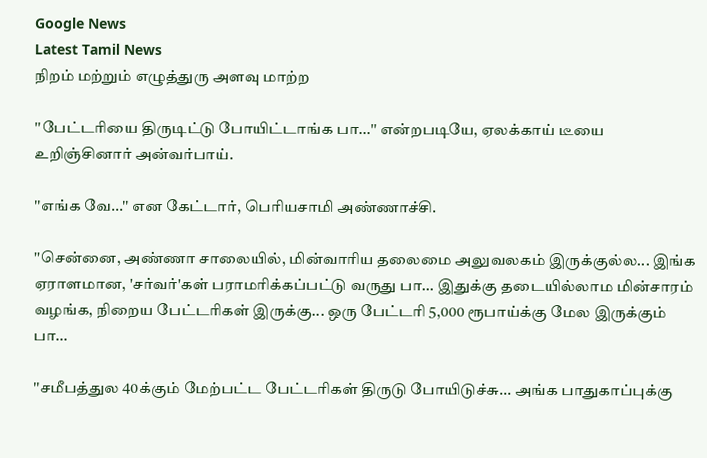Google News
Latest Tamil News
நிறம் மற்றும் எழுத்துரு அளவு மாற்ற

''பேட்டரியை திருடிட்டு போயிட்டாங்க பா...'' என்றபடியே, ஏலக்காய் டீயை உறிஞ்சினார் அன்வர்பாய்.

''எங்க வே...'' என கேட்டார், பெரியசாமி அண்ணாச்சி.

''சென்னை, அண்ணா சாலையில், மின்வாரிய தலைமை அலுவலகம் இருக்குல்ல... இங்க ஏராளமான, 'சர்வர்'கள் பராமரிக்கப்பட்டு வருது பா... இதுக்கு தடையில்லாம மின்சாரம் வழங்க, நிறைய பேட்டரிகள் இருக்கு... ஒரு பேட்டரி 5,000 ரூபாய்க்கு மேல இருக்கும் பா...

''சமீபத்துல 40க்கும் மேற்பட்ட பேட்டரிகள் திருடு போயிடுச்சு... அங்க பாதுகாப்புக்கு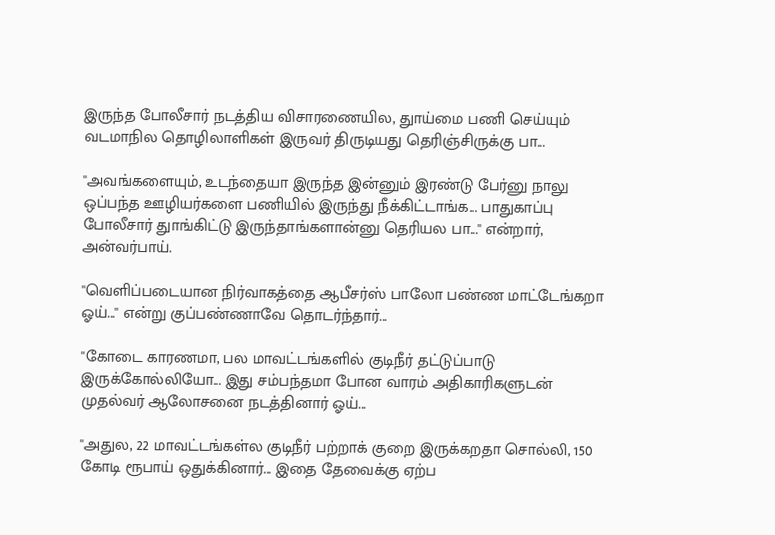இருந்த போலீசார் நடத்திய விசாரணையில, துாய்மை பணி செய்யும் வடமாநில தொழிலாளிகள் இருவர் திருடியது தெரிஞ்சிருக்கு பா...

''அவங்களையும், உடந்தையா இருந்த இன்னும் இரண்டு பேர்னு நாலு ஒப்பந்த ஊழியர்களை பணியில் இருந்து நீக்கிட்டாங்க... பாதுகாப்பு போலீசார் துாங்கிட்டு இருந்தாங்களான்னு தெரியல பா...'' என்றார், அன்வர்பாய்.

''வெளிப்படையான நிர்வாகத்தை ஆபீசர்ஸ் பாலோ பண்ண மாட்டேங்கறா ஓய்...'' என்று குப்பண்ணாவே தொடர்ந்தார்...

''கோடை காரணமா, பல மாவட்டங்களில் குடிநீர் தட்டுப்பாடு இருக்கோல்லியோ... இது சம்பந்தமா போன வாரம் அதிகாரிகளுடன் முதல்வர் ஆலோசனை நடத்தினார் ஓய்...

''அதுல, 22 மாவட்டங்கள்ல குடிநீர் பற்றாக் குறை இருக்கறதா சொல்லி, 150 கோடி ரூபாய் ஒதுக்கினார்... இதை தேவைக்கு ஏற்ப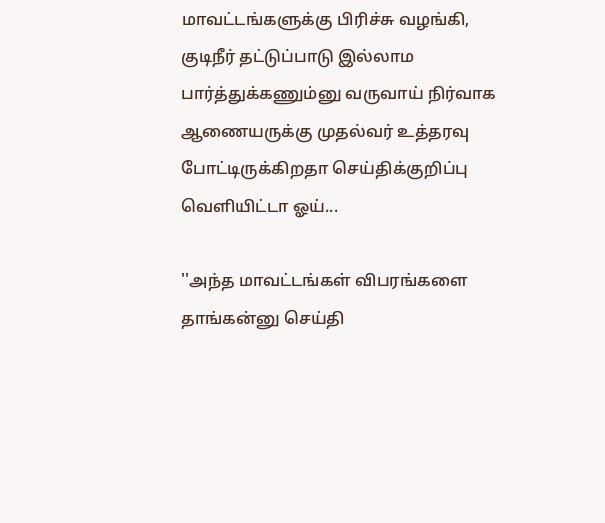மாவட்டங்களுக்கு பிரிச்சு வழங்கி, குடிநீர் தட்டுப்பாடு இல்லாம பார்த்துக்கணும்னு வருவாய் நிர்வாக ஆணையருக்கு முதல்வர் உத்தரவு போட்டிருக்கிறதா செய்திக்குறிப்பு வெளியிட்டா ஓய்...

''அந்த மாவட்டங்கள் விபரங்களை தாங்கன்னு செய்தி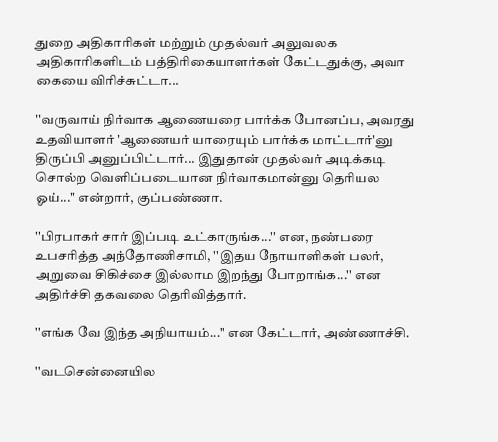துறை அதிகாரிகள் மற்றும் முதல்வர் அலுவலக அதிகாரிகளிடம் பத்திரிகையாளர்கள் கேட்டதுக்கு, அவா கையை விரிச்சுட்டா...

''வருவாய் நிர்வாக ஆணையரை பார்க்க போனப்ப, அவரது உதவியாளர் 'ஆணையர் யாரையும் பார்க்க மாட்டார்'னு திருப்பி அனுப்பிட்டார்... இதுதான் முதல்வர் அடிக்கடி சொல்ற வெளிப்படையான நிர்வாகமான்னு தெரியல ஓய்...'' என்றார், குப்பண்ணா.

''பிரபாகர் சார் இப்படி உட்காருங்க...'' என, நண்பரை உபசரித்த அந்தோணிசாமி, ''இதய நோயாளிகள் பலர், அறுவை சிகிச்சை இல்லாம இறந்து போறாங்க...'' என அதிர்ச்சி தகவலை தெரிவித்தார்.

''எங்க வே இந்த அநியாயம்...'' என கேட்டார், அண்ணாச்சி.

''வடசென்னையில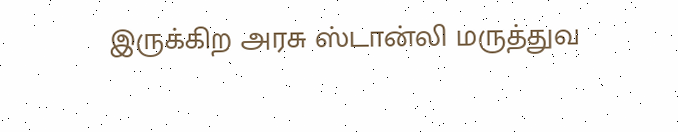இருக்கிற அரசு ஸ்டான்லி மருத்துவ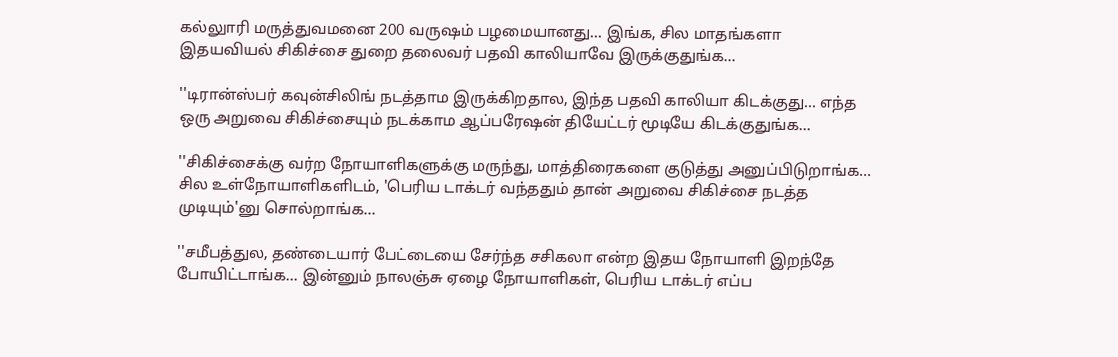கல்லுாரி மருத்துவமனை 200 வருஷம் பழமையானது... இங்க, சில மாதங்களா இதயவியல் சிகிச்சை துறை தலைவர் பதவி காலியாவே இருக்குதுங்க...

''டிரான்ஸ்பர் கவுன்சிலிங் நடத்தாம இருக்கிறதால, இந்த பதவி காலியா கிடக்குது... எந்த ஒரு அறுவை சிகிச்சையும் நடக்காம ஆப்பரேஷன் தியேட்டர் மூடியே கிடக்குதுங்க...

''சிகிச்சைக்கு வர்ற நோயாளிகளுக்கு மருந்து, மாத்திரைகளை குடுத்து அனுப்பிடுறாங்க... சில உள்நோயாளிகளிடம், 'பெரிய டாக்டர் வந்ததும் தான் அறுவை சிகிச்சை நடத்த முடியும்'னு சொல்றாங்க...

''சமீபத்துல, தண்டையார் பேட்டையை சேர்ந்த சசிகலா என்ற இதய நோயாளி இறந்தே போயிட்டாங்க... இன்னும் நாலஞ்சு ஏழை நோயாளிகள், பெரிய டாக்டர் எப்ப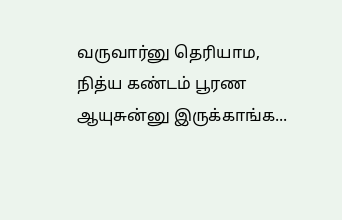வருவார்னு தெரியாம, நித்ய கண்டம் பூரண ஆயுசுன்னு இருக்காங்க...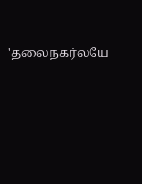'தலைநகர்லயே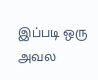இப்படி ஒரு அவல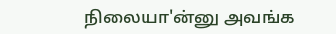நிலையா'ன்னு அவங்க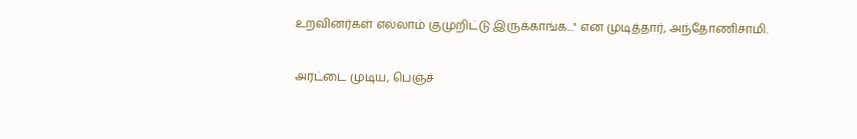உறவினர்கள் எல்லாம் குமுறிட்டு இருக்காங்க...'' என முடித்தார், அந்தோணிசாமி.

அரட்டை முடிய, பெஞ்ச்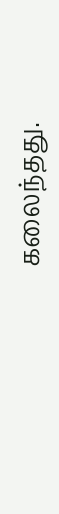கலைந்தது.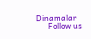Dinamalar
      Follow us